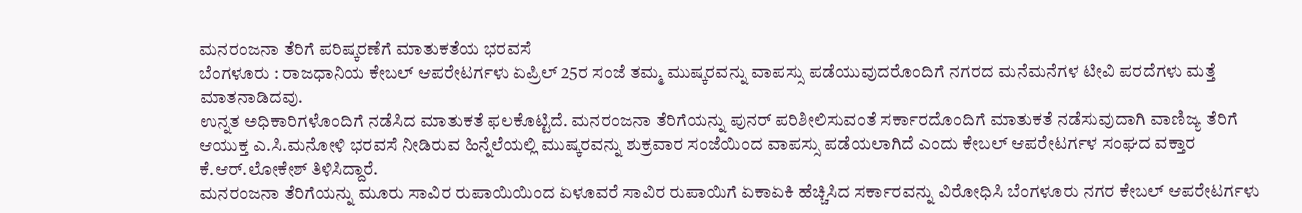ಮನರಂಜನಾ ತೆರಿಗೆ ಪರಿಷ್ಕರಣೆಗೆ ಮಾತುಕತೆಯ ಭರವಸೆ
ಬೆಂಗಳೂರು : ರಾಜಧಾನಿಯ ಕೇಬಲ್ ಆಪರೇಟರ್ಗಳು ಏಪ್ರಿಲ್ 25ರ ಸಂಜೆ ತಮ್ಮ ಮುಷ್ಕರವನ್ನು ವಾಪಸ್ಸು ಪಡೆಯುವುದರೊಂದಿಗೆ ನಗರದ ಮನೆಮನೆಗಳ ಟೀವಿ ಪರದೆಗಳು ಮತ್ತೆ ಮಾತನಾಡಿದವು.
ಉನ್ನತ ಅಧಿಕಾರಿಗಳೊಂದಿಗೆ ನಡೆಸಿದ ಮಾತುಕತೆ ಫಲಕೊಟ್ಟಿದೆ. ಮನರಂಜನಾ ತೆರಿಗೆಯನ್ನು ಪುನರ್ ಪರಿಶೀಲಿಸುವಂತೆ ಸರ್ಕಾರದೊಂದಿಗೆ ಮಾತುಕತೆ ನಡೆಸುವುದಾಗಿ ವಾಣಿಜ್ಯ ತೆರಿಗೆ ಆಯುಕ್ತ ಎ.ಸಿ.ಮನೋಳಿ ಭರವಸೆ ನೀಡಿರುವ ಹಿನ್ನೆಲೆಯಲ್ಲಿ ಮುಷ್ಕರವನ್ನು ಶುಕ್ರವಾರ ಸಂಜೆಯಿಂದ ವಾಪಸ್ಸು ಪಡೆಯಲಾಗಿದೆ ಎಂದು ಕೇಬಲ್ ಆಪರೇಟರ್ಗಳ ಸಂಘದ ವಕ್ತಾರ ಕೆ.ಆರ್.ಲೋಕೇಶ್ ತಿಳಿಸಿದ್ದಾರೆ.
ಮನರಂಜನಾ ತೆರಿಗೆಯನ್ನು ಮೂರು ಸಾವಿರ ರುಪಾಯಿಯಿಂದ ಏಳೂವರೆ ಸಾವಿರ ರುಪಾಯಿಗೆ ಏಕಾಏಕಿ ಹೆಚ್ಚಿಸಿದ ಸರ್ಕಾರವನ್ನು ವಿರೋಧಿಸಿ ಬೆಂಗಳೂರು ನಗರ ಕೇಬಲ್ ಆಪರೇಟರ್ಗಳು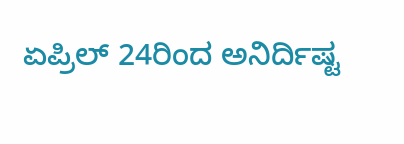ಏಪ್ರಿಲ್ 24ರಿಂದ ಅನಿರ್ದಿಷ್ಟ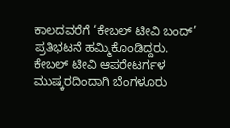ಕಾಲದವರೆಗೆ ‘ಕೇಬಲ್ ಟೀವಿ ಬಂದ್’ ಪ್ರತಿಭಟನೆ ಹಮ್ಮಿಕೊಂಡಿದ್ದರು.
ಕೇಬಲ್ ಟೀವಿ ಆಪರೇಟರ್ಗಳ ಮುಷ್ಕರದಿಂದಾಗಿ ಬೆಂಗಳೂರು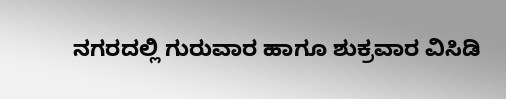ನಗರದಲ್ಲಿ ಗುರುವಾರ ಹಾಗೂ ಶುಕ್ರವಾರ ವಿಸಿಡಿ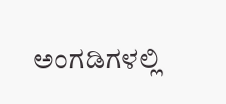ಅಂಗಡಿಗಳಲ್ಲಿ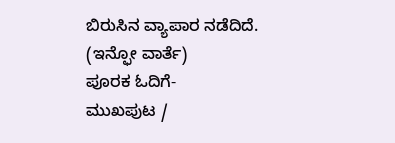ಬಿರುಸಿನ ವ್ಯಾಪಾರ ನಡೆದಿದೆ.
(ಇನ್ಫೋ ವಾರ್ತೆ)
ಪೂರಕ ಓದಿಗೆ-
ಮುಖಪುಟ /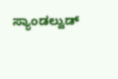ಸ್ಯಾಂಡಲ್ವುಡ್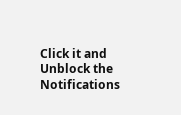Click it and Unblock the Notifications